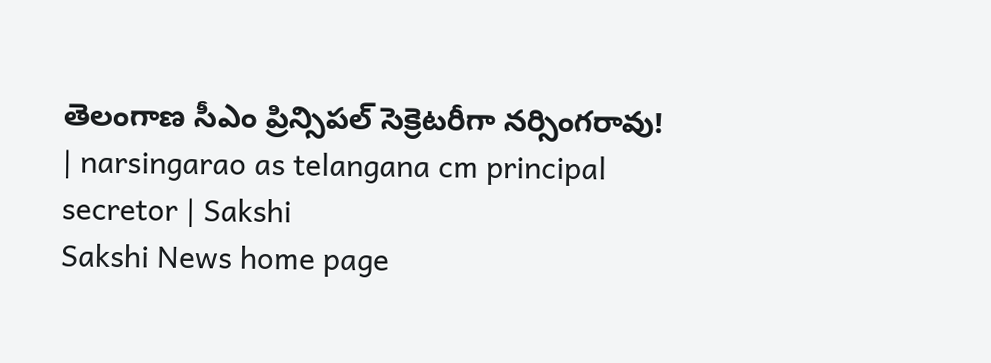తెలంగాణ సీఎం ప్రిన్సిపల్ సెక్రెటరీగా నర్సింగరావు! | narsingarao as telangana cm principal secretor | Sakshi
Sakshi News home page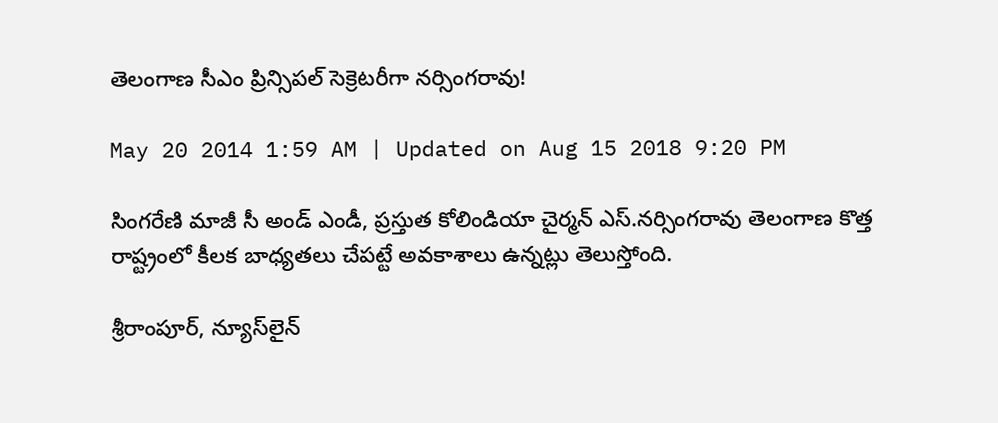తెలంగాణ సీఎం ప్రిన్సిపల్ సెక్రెటరీగా నర్సింగరావు!

May 20 2014 1:59 AM | Updated on Aug 15 2018 9:20 PM

సింగరేణి మాజీ సీ అండ్ ఎండీ, ప్రస్తుత కోలిండియా చైర్మన్ ఎస్.నర్సింగరావు తెలంగాణ కొత్త రాష్ట్రంలో కీలక బాధ్యతలు చేపట్టే అవకాశాలు ఉన్నట్లు తెలుస్తోంది.

శ్రీరాంపూర్, న్యూస్‌లైన్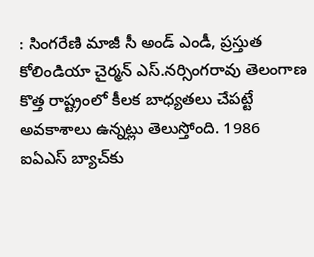: సింగరేణి మాజీ సీ అండ్ ఎండీ, ప్రస్తుత కోలిండియా చైర్మన్ ఎస్.నర్సింగరావు తెలంగాణ కొత్త రాష్ట్రంలో కీలక బాధ్యతలు చేపట్టే అవకాశాలు ఉన్నట్లు తెలుస్తోంది. 1986 ఐఏఎస్ బ్యాచ్‌కు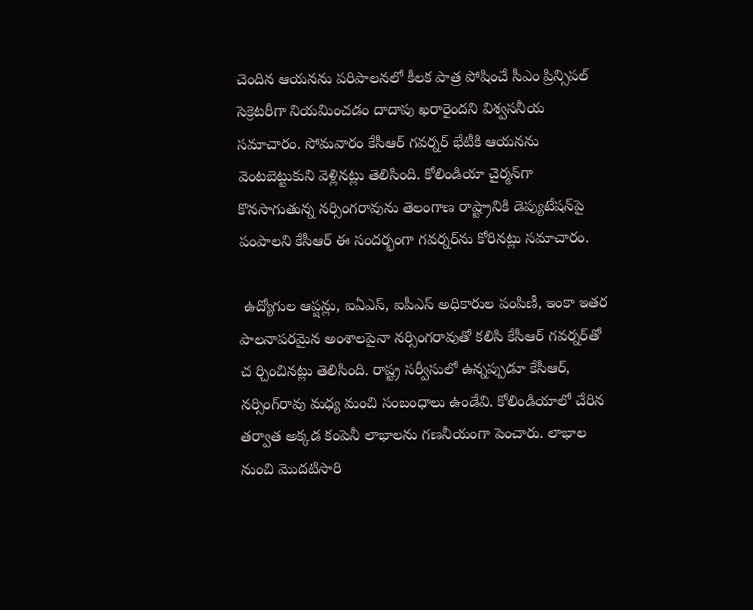చెందిన ఆయనను పరిపాలనలో కీలక పాత్ర పోషించే సీఎం ప్రిన్సిపల్ సెక్రెటరీగా నియమించడం దాదాపు ఖరారైందని విశ్వసనీయ సమాచారం. సోమవారం కేసీఆర్ గవర్నర్ భేటీకి ఆయనను వెంటబెట్టుకుని వెళ్లినట్లు తెలిసింది. కోలిండియా చైర్మన్‌గా కొనసాగుతున్న నర్సింగరావును తెలంగాణ రాష్ట్రానికి డెప్యుటేషన్‌పై పంపాలని కేసీఆర్ ఈ సందర్భంగా గవర్నర్‌ను కోరినట్లు సమాచారం.

 ఉద్యోగుల ఆప్షన్లు, ఐఏఎస్, ఐపీఎస్ అధికారుల పంపిణీ, ఇంకా ఇతర పాలనాపరమైన అంశాలపైనా నర్సింగరావుతో కలిసి కేసీఆర్ గవర్నర్‌తో చ ర్చించినట్లు తెలిసింది. రాష్ట్ర సర్వీసులో ఉన్నప్పుడూ కేసీఆర్, నర్సింగ్‌రావు మధ్య మంచి సంబంధాలు ఉండేవి. కోలిండియాలో చేరిన తర్వాత అక్కడ కంపెనీ లాభాలను గణనీయంగా పెంచారు. లాభాల నుంచి మొదటిసారి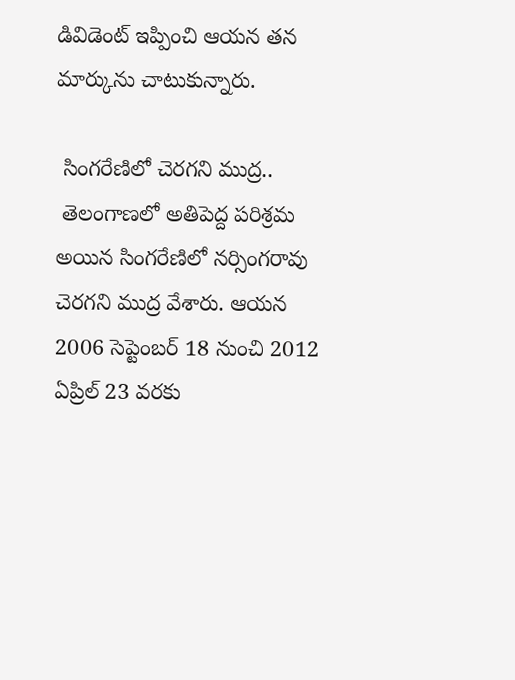డివిడెంట్ ఇప్పించి ఆయన తన మార్కును చాటుకున్నారు.

 సింగరేణిలో చెరగని ముద్ర..
 తెలంగాణలో అతిపెద్ద పరిశ్రమ అయిన సింగరేణిలో నర్సింగరావు చెరగని ముద్ర వేశారు. ఆయన 2006 సెప్టెంబర్ 18 నుంచి 2012 ఏప్రిల్ 23 వరకు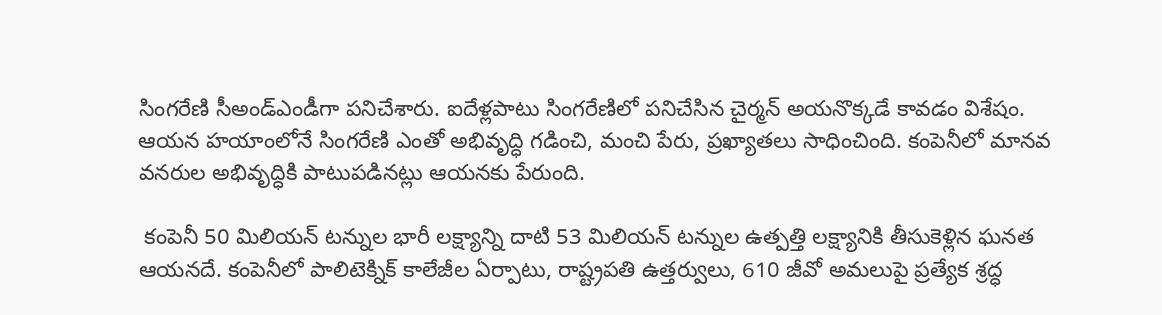సింగరేణి సీఅండ్‌ఎండీగా పనిచేశారు. ఐదేళ్లపాటు సింగరేణిలో పనిచేసిన చైర్మన్ అయనొక్కడే కావడం విశేషం. ఆయన హయాంలోనే సింగరేణి ఎంతో అభివృద్ధి గడించి, మంచి పేరు, ప్రఖ్యాతలు సాధించింది. కంపెనీలో మానవ వనరుల అభివృద్ధికి పాటుపడినట్లు ఆయనకు పేరుంది.

 కంపెనీ 50 మిలియన్ టన్నుల భారీ లక్ష్యాన్ని దాటి 53 మిలియన్ టన్నుల ఉత్పత్తి లక్ష్యానికి తీసుకెళ్లిన ఘనత ఆయనదే. కంపెనీలో పాలిటెక్నిక్ కాలేజీల ఏర్పాటు, రాష్ట్రపతి ఉత్తర్వులు, 610 జీవో అమలుపై ప్రత్యేక శ్రద్ధ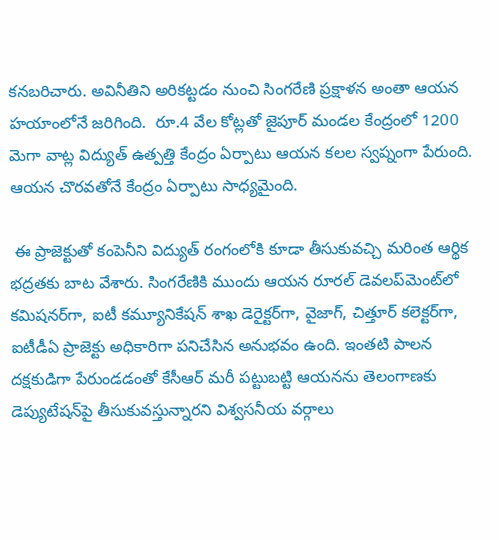కనబరిచారు. అవినీతిని అరికట్టడం నుంచి సింగరేణి ప్రక్షాళన అంతా ఆయన హయాంలోనే జరిగింది.  రూ.4 వేల కోట్లతో జైపూర్ మండల కేంద్రంలో 1200 మెగా వాట్ల విద్యుత్ ఉత్పత్తి కేంద్రం ఏర్పాటు ఆయన కలల స్వప్నంగా పేరుంది. ఆయన చొరవతోనే కేంద్రం ఏర్పాటు సాధ్యమైంది.

 ఈ ప్రాజెక్టుతో కంపెనీని విద్యుత్ రంగంలోకి కూడా తీసుకువచ్చి మరింత ఆర్థిక భద్రతకు బాట వేశారు. సింగరేణికి ముందు ఆయన రూరల్ డెవలప్‌మెంట్‌లో కమిషనర్‌గా, ఐటీ కమ్యూనికేషన్ శాఖ డెరైక్టర్‌గా, వైజాగ్, చిత్తూర్ కలెక్టర్‌గా, ఐటీడీఏ ప్రాజెక్టు అధికారిగా పనిచేసిన అనుభవం ఉంది. ఇంతటి పాలన దక్షకుడిగా పేరుండడంతో కేసీఆర్ మరీ పట్టుబట్టి ఆయనను తెలంగాణకు డెప్యుటేషన్‌పై తీసుకువస్తున్నారని విశ్వసనీయ వర్గాలు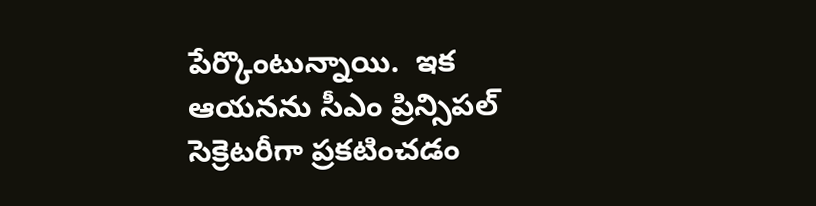పేర్కొంటున్నాయి.  ఇక ఆయనను సీఎం ప్రిన్సిపల్ సెక్రెటరీగా ప్రకటించడం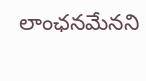లాంఛనమేనని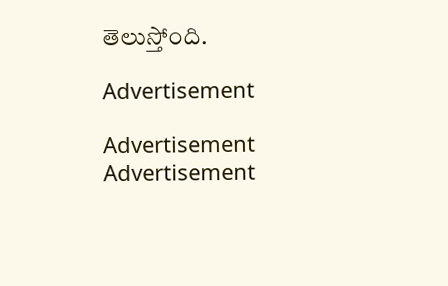తెలుస్తోంది.

Advertisement

Advertisement
Advertisement